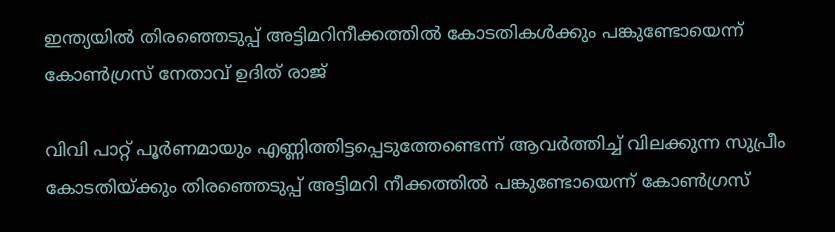ഇന്ത്യയില്‍ തിരഞ്ഞെടുപ്പ് അട്ടിമറിനീക്കത്തില്‍ കോടതികള്‍ക്കും പങ്കുണ്ടോയെന്ന് കോണ്‍ഗ്രസ് നേതാവ് ഉദിത് രാജ്

വിവി പാറ്റ് പൂര്‍ണമായും എണ്ണിത്തിട്ടപ്പെടുത്തേണ്ടെന്ന് ആവര്‍ത്തിച്ച് വിലക്കുന്ന സുപ്രീം കോടതിയ്ക്കും തിരഞ്ഞെടുപ്പ് അട്ടിമറി നീക്കത്തില്‍ പങ്കുണ്ടോയെന്ന് കോണ്‍ഗ്രസ്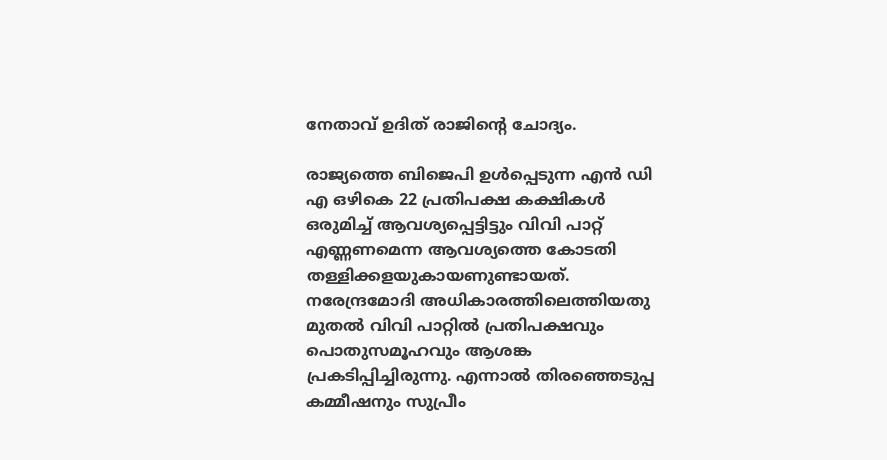നേതാവ് ഉദിത് രാജിന്റെ ചോദ്യം.

രാജ്യത്തെ ബിജെപി ഉള്‍പ്പെടുന്ന എന്‍ ഡി എ ഒഴികെ 22 പ്രതിപക്ഷ കക്ഷികള്‍ ഒരുമിച്ച് ആവശ്യപ്പെട്ടിട്ടും വിവി പാറ്റ് എണ്ണണമെന്ന ആവശ്യത്തെ കോടതി തള്ളിക്കളയുകായണുണ്ടായത്. നരേന്ദ്രമോദി അധികാരത്തിലെത്തിയതു മുതല്‍ വിവി പാറ്റില്‍ പ്രതിപക്ഷവും പൊതുസമൂഹവും ആശങ്ക പ്രകടിപ്പിച്ചിരുന്നു. എന്നാല്‍ തിരഞ്ഞെടുപ്പ കമ്മീഷനും സുപ്രീം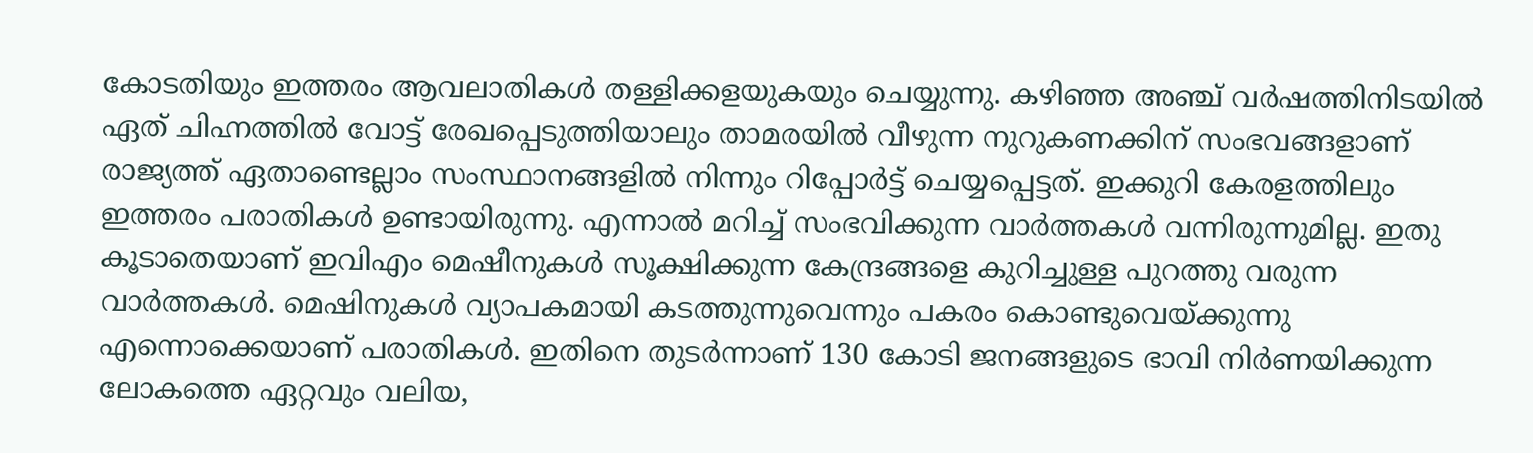കോടതിയും ഇത്തരം ആവലാതികള്‍ തള്ളിക്കളയുകയും ചെയ്യുന്നു. കഴിഞ്ഞ അഞ്ച് വര്‍ഷത്തിനിടയില്‍ ഏത് ചിഹ്നത്തില്‍ വോട്ട് രേഖപ്പെടുത്തിയാലും താമരയില്‍ വീഴുന്ന നുറുകണക്കിന് സംഭവങ്ങളാണ് രാജ്യത്ത് ഏതാണ്ടെല്ലാം സംസ്ഥാനങ്ങളില്‍ നിന്നും റിപ്പോര്‍ട്ട് ചെയ്യപ്പെട്ടത്. ഇക്കുറി കേരളത്തിലും ഇത്തരം പരാതികള്‍ ഉണ്ടായിരുന്നു. എന്നാല്‍ മറിച്ച് സംഭവിക്കുന്ന വാര്‍ത്തകള്‍ വന്നിരുന്നുമില്ല. ഇതു കൂടാതെയാണ് ഇവിഎം മെഷീനുകള്‍ സൂക്ഷിക്കുന്ന കേന്ദ്രങ്ങളെ കുറിച്ചുള്ള പുറത്തു വരുന്ന വാര്‍ത്തകള്‍. മെഷിനുകള്‍ വ്യാപകമായി കടത്തുന്നുവെന്നും പകരം കൊണ്ടുവെയ്ക്കുന്നു എന്നൊക്കെയാണ് പരാതികള്‍. ഇതിനെ തുടര്‍ന്നാണ് 130 കോടി ജനങ്ങളുടെ ഭാവി നിര്‍ണയിക്കുന്ന ലോകത്തെ ഏറ്റവും വലിയ,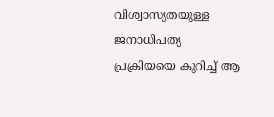വിശ്വാസ്യതയുള്ള ജനാധിപത്യ പ്രക്രിയയെ കുറിച്ച് ആ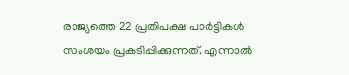രാജ്യത്തെ 22 പ്രതിപക്ഷ പാര്‍ട്ടികള്‍ സംശയം പ്രകടിപ്പിക്കുന്നത്. എന്നാല്‍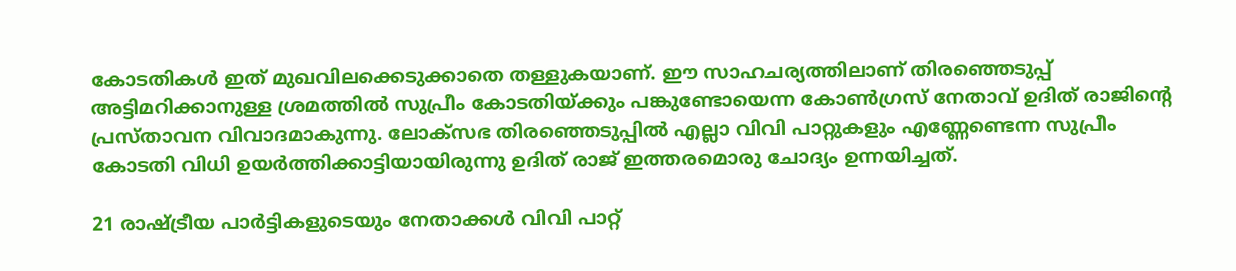കോടതികള്‍ ഇത് മുഖവിലക്കെടുക്കാതെ തള്ളുകയാണ്. ഈ സാഹചര്യത്തിലാണ് തിരഞ്ഞെടുപ്പ് അട്ടിമറിക്കാനുള്ള ശ്രമത്തില്‍ സുപ്രീം കോടതിയ്ക്കും പങ്കുണ്ടോയെന്ന കോണ്‍ഗ്രസ് നേതാവ് ഉദിത് രാജിന്റെ പ്രസ്താവന വിവാദമാകുന്നു. ലോക്‌സഭ തിരഞ്ഞെടുപ്പില്‍ എല്ലാ വിവി പാറ്റുകളും എണ്ണേണ്ടെന്ന സുപ്രീം കോടതി വിധി ഉയര്‍ത്തിക്കാട്ടിയായിരുന്നു ഉദിത് രാജ് ഇത്തരമൊരു ചോദ്യം ഉന്നയിച്ചത്.

21 രാഷ്ട്രീയ പാര്‍ട്ടികളുടെയും നേതാക്കള്‍ വിവി പാറ്റ്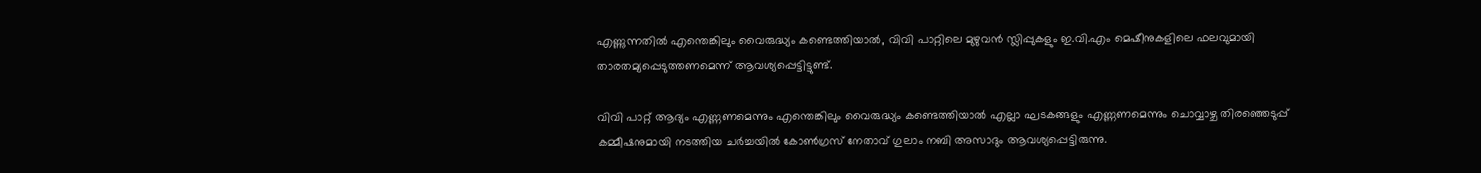എണ്ണുന്നതില്‍ എന്തെങ്കിലും വൈരുദ്ധ്യം കണ്ടെത്തിയാല്‍, വിവി പാറ്റിലെ മുഴുവന്‍ സ്ലിപ്പുകളും ഇ.വി.എം മെഷീനുകളിലെ ഫലവുമായി താരതമ്യപ്പെടുത്തണമെന്ന് ആവശ്യപ്പെട്ടിട്ടുണ്ട്.

വിവി പാറ്റ് ആദ്യം എണ്ണണമെന്നും എന്തെങ്കിലും വൈരുദ്ധ്യം കണ്ടെത്തിയാല്‍ എല്ലാ ഘടകങ്ങളും എണ്ണണമെന്നും ചൊവ്വാഴ്ച തിരഞ്ഞെടുപ്പ് കമ്മീഷനുമായി നടത്തിയ ചര്‍ച്ചയില്‍ കോണ്‍ഗ്രസ് നേതാവ് ഗുലാം നബി അസാദും ആവശ്യപ്പെട്ടിരുന്നു.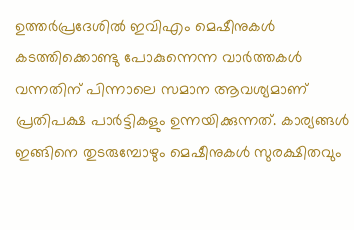ഉത്തര്‍പ്രദേശില്‍ ഇവിഎം മെഷീനുകള്‍ കടത്തിക്കൊണ്ടു പോകുന്നെന്ന വാര്‍ത്തകള്‍ വന്നതിന് പിന്നാലെ സമാന ആവശ്യമാണ് പ്രതിപക്ഷ പാര്‍ട്ടികളും ഉന്നയിക്കുന്നത്. കാര്യങ്ങള്‍ ഇങ്ങിനെ തുടരുമ്പോഴും മെഷീനുകള്‍ സുരക്ഷിതവും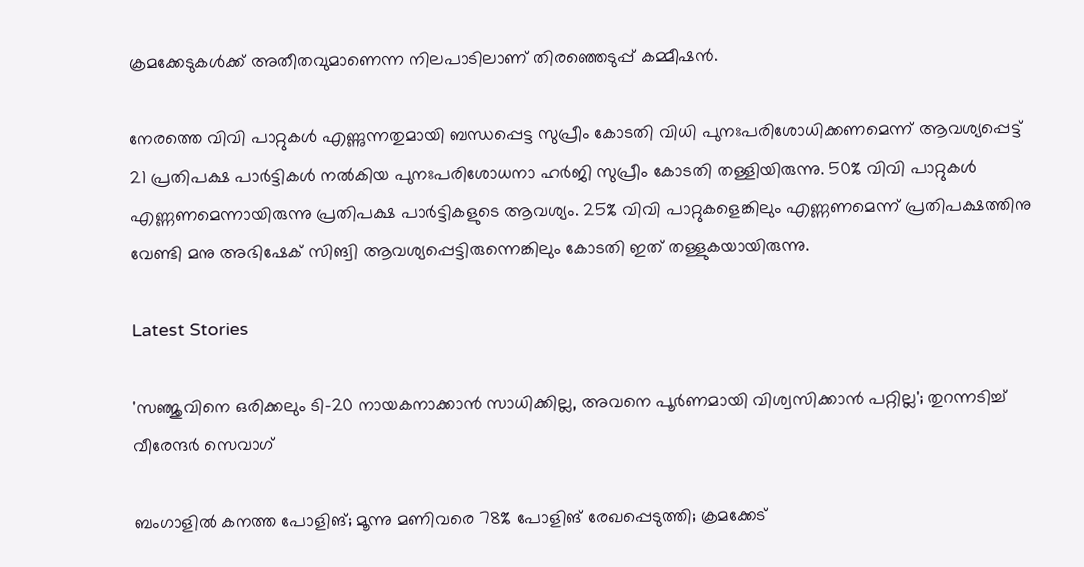ക്രമക്കേടുകള്‍ക്ക് അതീതവുമാണെന്ന നിലപാടിലാണ് തിരഞ്ഞെടുപ്പ് കമ്മീഷന്‍.

നേരത്തെ വിവി പാറ്റുകള്‍ എണ്ണുന്നതുമായി ബന്ധപ്പെട്ട സുപ്രീം കോടതി വിധി പുനഃപരിശോധിക്കണമെന്ന് ആവശ്യപ്പെട്ട് 21 പ്രതിപക്ഷ പാര്‍ട്ടികള്‍ നല്‍കിയ പുനഃപരിശോധനാ ഹര്‍ജി സുപ്രീം കോടതി തള്ളിയിരുന്നു. 50% വിവി പാറ്റുകള്‍ എണ്ണണമെന്നായിരുന്നു പ്രതിപക്ഷ പാര്‍ട്ടികളുടെ ആവശ്യം. 25% വിവി പാറ്റുകളെങ്കിലും എണ്ണണമെന്ന് പ്രതിപക്ഷത്തിനു വേണ്ടി മനു അഭിഷേക് സിങ്വി ആവശ്യപ്പെട്ടിരുന്നെങ്കിലും കോടതി ഇത് തള്ളുകയായിരുന്നു.

Latest Stories

'സഞ്ജുവിനെ ഒരിക്കലും ടി-20 നായകനാക്കാൻ സാധിക്കില്ല, അവനെ പൂർണമായി വിശ്വസിക്കാൻ പറ്റില്ല'; തുറന്നടിച്ച് വീരേന്ദര്‍ സെവാഗ്

ബംഗാളില്‍ കനത്ത പോളിങ്; മൂന്നു മണിവരെ 78% പോളിങ് രേഖപ്പെടുത്തി; ക്രമക്കേട്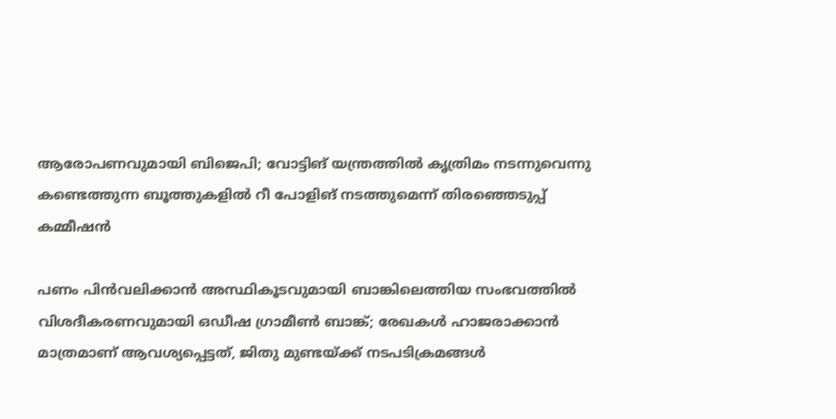ആരോപണവുമായി ബിജെപി; വോട്ടിങ് യന്ത്രത്തില്‍ കൃത്രിമം നടന്നുവെന്നു കണ്ടെത്തുന്ന ബൂത്തുകളില്‍ റീ പോളിങ് നടത്തുമെന്ന് തിരഞ്ഞെടുപ്പ് കമ്മീഷന്‍

പണം പിന്‍വലിക്കാന്‍ അസ്ഥികൂടവുമായി ബാങ്കിലെത്തിയ സംഭവത്തില്‍ വിശദീകരണവുമായി ഒഡീഷ ഗ്രാമീണ്‍ ബാങ്ക്; രേഖകള്‍ ഹാജരാക്കാന്‍ മാത്രമാണ് ആവശ്യപ്പെട്ടത്, ജിതു മുണ്ടയ്ക്ക് നടപടിക്രമങ്ങള്‍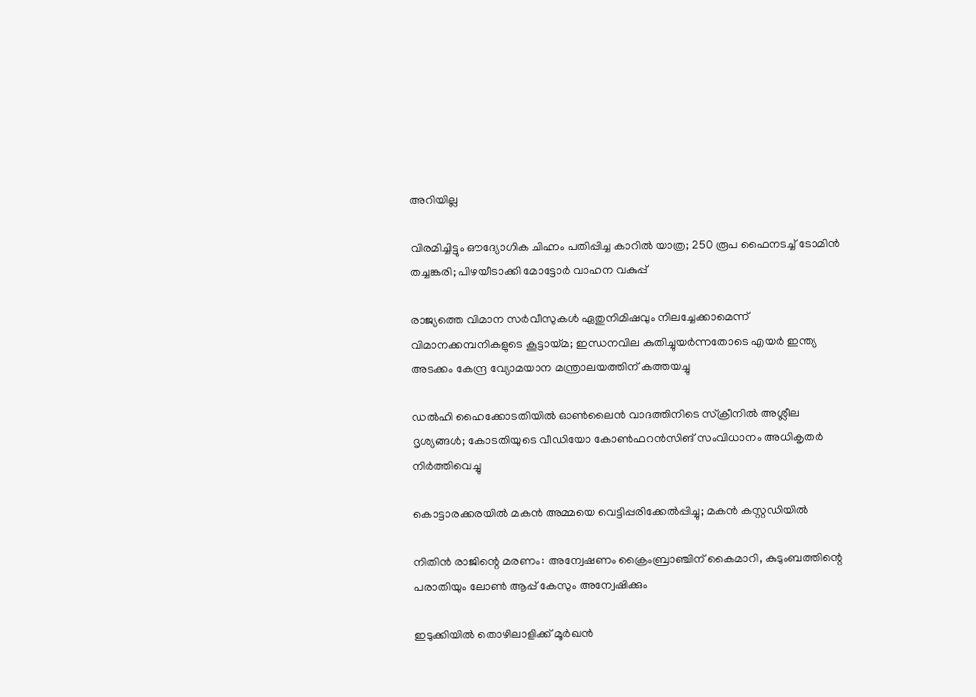അറിയില്ല

വിരമിച്ചിട്ടും ഔദ്യോഗിക ചിഹ്നം പതിപ്പിച്ച കാറിൽ യാത്ര; 250 രൂപ ഫൈനടച്ച് ടോമിൻ ത‍ച്ചങ്കരി; പിഴയീ‌ടാക്കി മോട്ടോർ വാഹന വകുപ്പ്

രാജ്യത്തെ വിമാന സര്‍വീസുകള്‍ ഏതുനിമിഷവും നിലച്ചേക്കാമെന്ന് വിമാനക്കമ്പനികളുടെ കൂട്ടായ്മ; ഇന്ധനവില കുതിച്ചുയര്‍ന്നതോടെ എയര്‍ ഇന്ത്യ അടക്കം കേന്ദ്ര വ്യോമയാന മന്ത്രാലയത്തിന് കത്തയച്ചു

ഡല്‍ഹി ഹൈക്കോടതിയില്‍ ഓണ്‍ലൈന്‍ വാദത്തിനിടെ സ്‌ക്രീനില്‍ അശ്ലീല ദൃശ്യങ്ങള്‍; കോടതിയുടെ വീഡിയോ കോണ്‍ഫറന്‍സിങ് സംവിധാനം അധികൃതര്‍ നിര്‍ത്തിവെച്ചു

കൊട്ടാരക്കരയിൽ മകൻ അമ്മയെ വെട്ടിപ്പരിക്കേൽപ്പിച്ചു; മകൻ കസ്റ്റഡിയിൽ

നിതിൻ രാജിന്റെ മരണം: അന്വേഷണം ക്രൈംബ്രാഞ്ചിന് കൈമാറി, കുടുംബത്തിന്റെ പരാതിയും ലോൺ ആപ്പ് കേസും അന്വേഷിക്കും

ഇടുക്കിയിൽ തൊഴിലാളിക്ക് മൂർഖൻ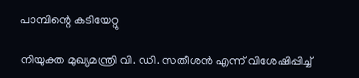പാമ്പിന്റെ കടിയേറ്റു

നിയുക്ത മുഖ്യമന്ത്രി വി. ഡി. സതീശന്‍ എന്ന് വിശേഷിപ്പിച്ച്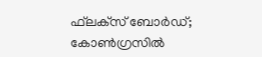ഫ്‌ലക്‌സ് ബോര്‍ഡ്; കോണ്‍ഗ്രസില്‍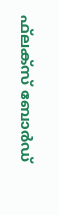ഫ്‌ലക്‌സ് ബോര്‍ഡ്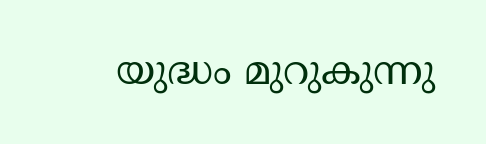യുദ്ധം മുറുകുന്നു